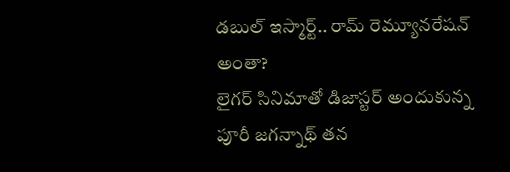డబుల్ ఇస్మార్ట్.. రామ్ రెమ్యూనరేషన్ అంతా?
లైగర్ సినిమాతో డిజాస్టర్ అందుకున్న పూరీ జగన్నాథ్ తన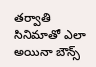తర్వాతి సినిమాతో ఎలా అయినా బౌన్స్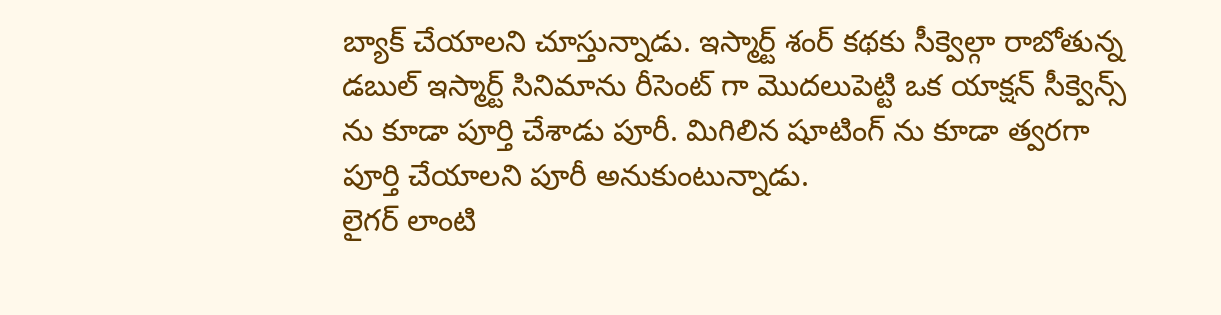బ్యాక్ చేయాలని చూస్తున్నాడు. ఇస్మార్ట్ శంర్ కథకు సీక్వెల్గా రాబోతున్న డబుల్ ఇస్మార్ట్ సినిమాను రీసెంట్ గా మొదలుపెట్టి ఒక యాక్షన్ సీక్వెన్స్ ను కూడా పూర్తి చేశాడు పూరీ. మిగిలిన షూటింగ్ ను కూడా త్వరగా పూర్తి చేయాలని పూరీ అనుకుంటున్నాడు.
లైగర్ లాంటి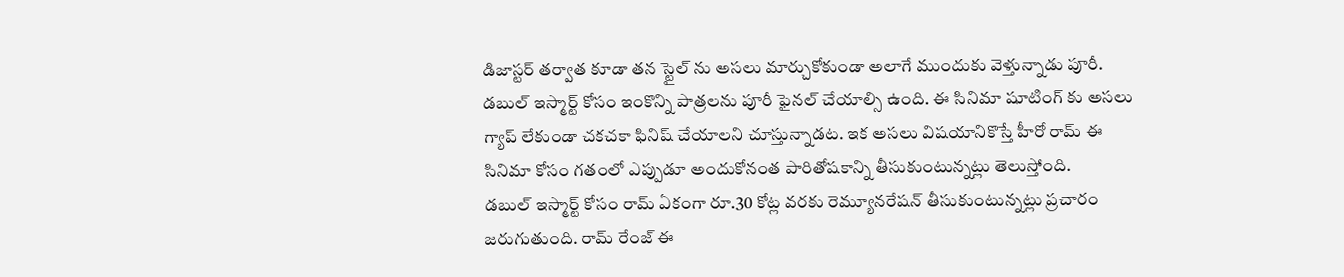డిజాస్టర్ తర్వాత కూడా తన స్టైల్ ను అసలు మార్చుకోకుండా అలాగే ముందుకు వెళ్తున్నాడు పూరీ. డబుల్ ఇస్మార్ట్ కోసం ఇంకొన్ని పాత్రలను పూరీ ఫైనల్ చేయాల్సి ఉంది. ఈ సినిమా షూటింగ్ కు అసలు గ్యాప్ లేకుండా చకచకా ఫినిష్ చేయాలని చూస్తున్నాడట. ఇక అసలు విషయానికొస్తే హీరో రామ్ ఈ సినిమా కోసం గతంలో ఎప్పుడూ అందుకోనంత పారితోషకాన్ని తీసుకుంటున్నట్లు తెలుస్తోంది.
డబుల్ ఇస్మార్ట్ కోసం రామ్ ఏకంగా రూ.30 కోట్ల వరకు రెమ్యూనరేషన్ తీసుకుంటున్నట్లు ప్రచారం జరుగుతుంది. రామ్ రేంజ్ ఈ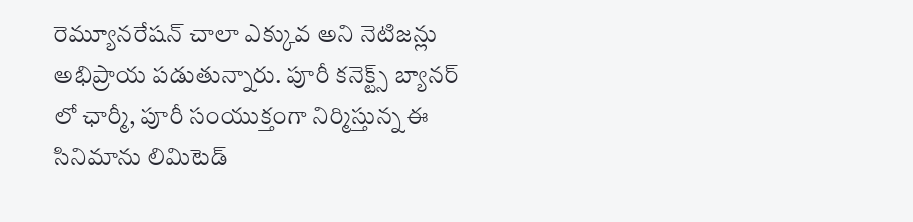రెమ్యూనరేషన్ చాలా ఎక్కువ అని నెటిజన్లు అభిప్రాయ పడుతున్నారు. పూరీ కనెక్ట్స్ బ్యానర్ లో ఛార్మీ, పూరీ సంయుక్తంగా నిర్మిస్తున్న ఈ సినిమాను లిమిటెడ్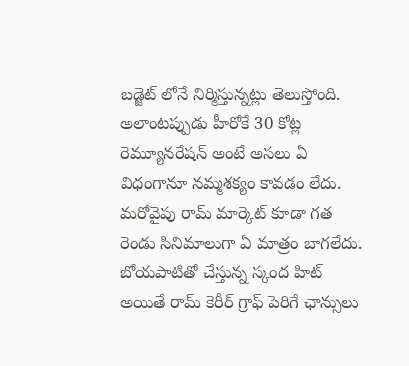బడ్జెట్ లోనే నిర్మిస్తున్నట్లు తెలుస్తోంది. అలాంటప్పుడు హీరోకే 30 కోట్ల రెమ్యూనరేషన్ అంటే అసలు ఏ విధంగానూ నమ్మశక్యం కావడం లేదు. మరోవైపు రామ్ మార్కెట్ కూడా గత రెండు సినిమాలుగా ఏ మాత్రం బాగలేదు. బోయపాటితో చేస్తున్న స్కంద హిట్ అయితే రామ్ కెరీర్ గ్రాఫ్ పెరిగే ఛాన్సులు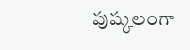పుష్కలంగా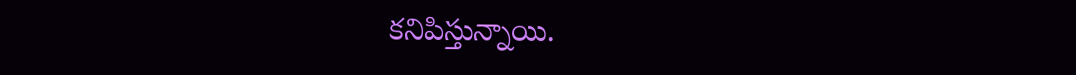కనిపిస్తున్నాయి.